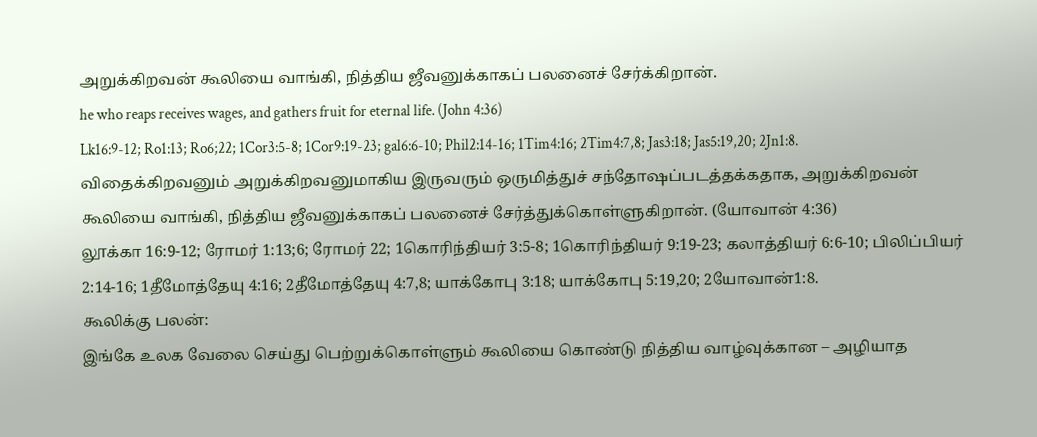அறுக்கிறவன் கூலியை வாங்கி, நித்திய ஜீவனுக்காகப் பலனைச் சேர்க்கிறான்.
he who reaps receives wages, and gathers fruit for eternal life. (John 4:36)
Lk16:9-12; Ro1:13; Ro6;22; 1Cor3:5-8; 1Cor9:19-23; gal6:6-10; Phil2:14-16; 1Tim4:16; 2Tim4:7,8; Jas3:18; Jas5:19,20; 2Jn1:8.
விதைக்கிறவனும் அறுக்கிறவனுமாகிய இருவரும் ஒருமித்துச் சந்தோஷப்படத்தக்கதாக, அறுக்கிறவன் கூலியை வாங்கி, நித்திய ஜீவனுக்காகப் பலனைச் சேர்த்துக்கொள்ளுகிறான். (யோவான் 4:36)
லூக்கா 16:9-12; ரோமர் 1:13;6; ரோமர் 22; 1கொரிந்தியர் 3:5-8; 1கொரிந்தியர் 9:19-23; கலாத்தியர் 6:6-10; பிலிப்பியர் 2:14-16; 1தீமோத்தேயு 4:16; 2தீமோத்தேயு 4:7,8; யாக்கோபு 3:18; யாக்கோபு 5:19,20; 2யோவான்1:8.
கூலிக்கு பலன்:
இங்கே உலக வேலை செய்து பெற்றுக்கொள்ளும் கூலியை கொண்டு நித்திய வாழ்வுக்கான – அழியாத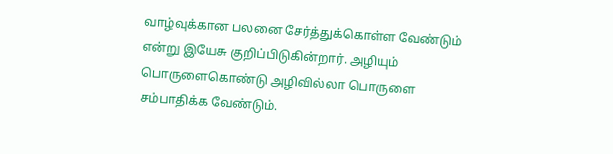வாழ்வுக்கான பலனை சேர்த்துக்கொள்ள வேண்டும் என்று இயேசு குறிப்பிடுகின்றார். அழியும் பொருளைகொண்டு அழிவில்லா பொருளை சம்பாதிக்க வேண்டும்.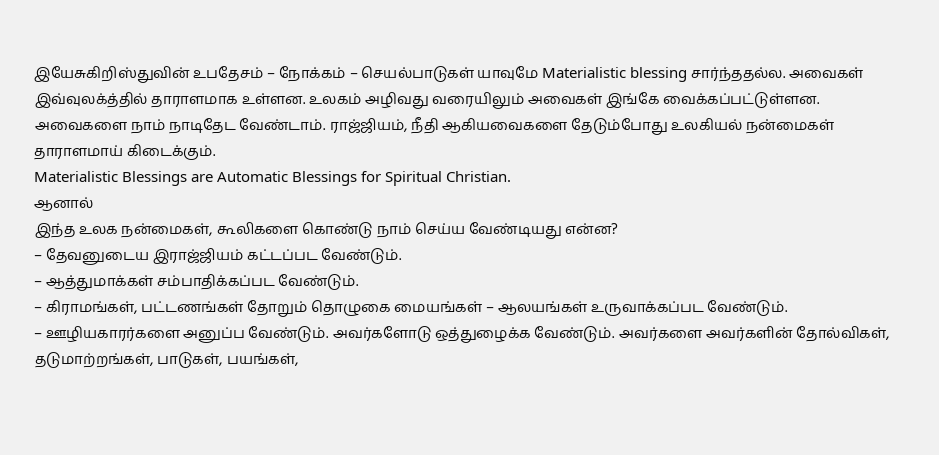இயேசுகிறிஸ்துவின் உபதேசம் – நோக்கம் – செயல்பாடுகள் யாவுமே Materialistic blessing சார்ந்ததல்ல. அவைகள் இவ்வுலக்த்தில் தாராளமாக உள்ளன. உலகம் அழிவது வரையிலும் அவைகள் இங்கே வைக்கப்பட்டுள்ளன.
அவைகளை நாம் நாடிதேட வேண்டாம். ராஜ்ஜியம், நீதி ஆகியவைகளை தேடும்போது உலகியல் நன்மைகள் தாராளமாய் கிடைக்கும்.
Materialistic Blessings are Automatic Blessings for Spiritual Christian.
ஆனால்
இந்த உலக நன்மைகள், கூலிகளை கொண்டு நாம் செய்ய வேண்டியது என்ன?
– தேவனுடைய இராஜ்ஜியம் கட்டப்பட வேண்டும்.
– ஆத்துமாக்கள் சம்பாதிக்கப்பட வேண்டும்.
– கிராமங்கள், பட்டணங்கள் தோறும் தொழுகை மையங்கள் – ஆலயங்கள் உருவாக்கப்பட வேண்டும்.
– ஊழியகாரர்களை அனுப்ப வேண்டும். அவர்களோடு ஒத்துழைக்க வேண்டும். அவர்களை அவர்களின் தோல்விகள், தடுமாற்றங்கள், பாடுகள், பயங்கள்,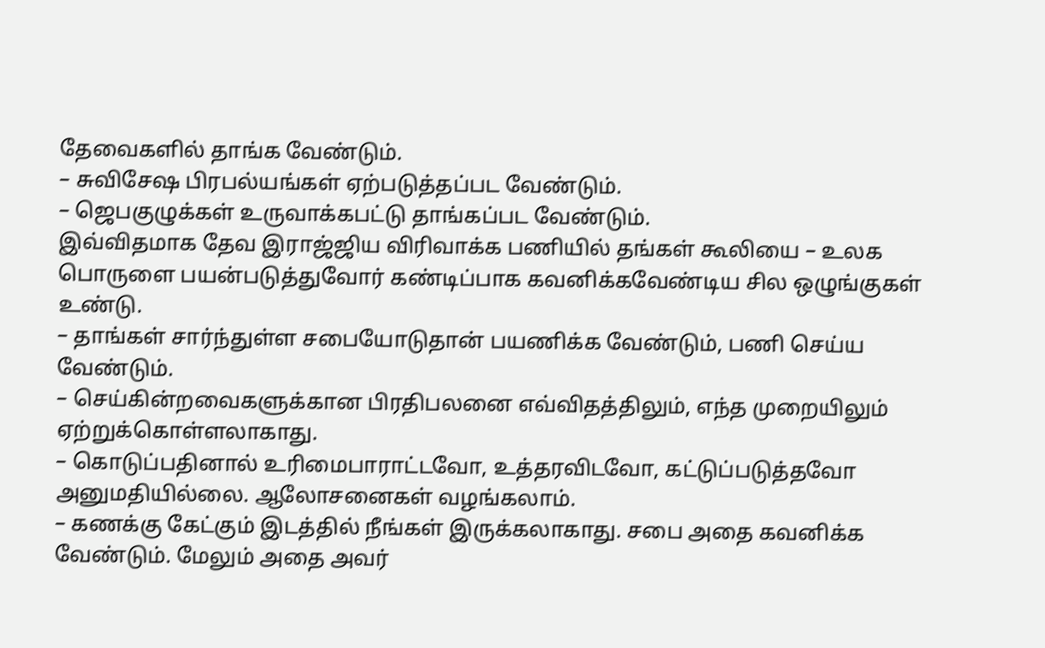தேவைகளில் தாங்க வேண்டும்.
– சுவிசேஷ பிரபல்யங்கள் ஏற்படுத்தப்பட வேண்டும்.
– ஜெபகுழுக்கள் உருவாக்கபட்டு தாங்கப்பட வேண்டும்.
இவ்விதமாக தேவ இராஜ்ஜிய விரிவாக்க பணியில் தங்கள் கூலியை – உலக பொருளை பயன்படுத்துவோர் கண்டிப்பாக கவனிக்கவேண்டிய சில ஒழுங்குகள் உண்டு.
– தாங்கள் சார்ந்துள்ள சபையோடுதான் பயணிக்க வேண்டும், பணி செய்ய வேண்டும்.
– செய்கின்றவைகளுக்கான பிரதிபலனை எவ்விதத்திலும், எந்த முறையிலும் ஏற்றுக்கொள்ளலாகாது.
– கொடுப்பதினால் உரிமைபாராட்டவோ, உத்தரவிடவோ, கட்டுப்படுத்தவோ அனுமதியில்லை. ஆலோசனைகள் வழங்கலாம்.
– கணக்கு கேட்கும் இடத்தில் நீங்கள் இருக்கலாகாது. சபை அதை கவனிக்க வேண்டும். மேலும் அதை அவர்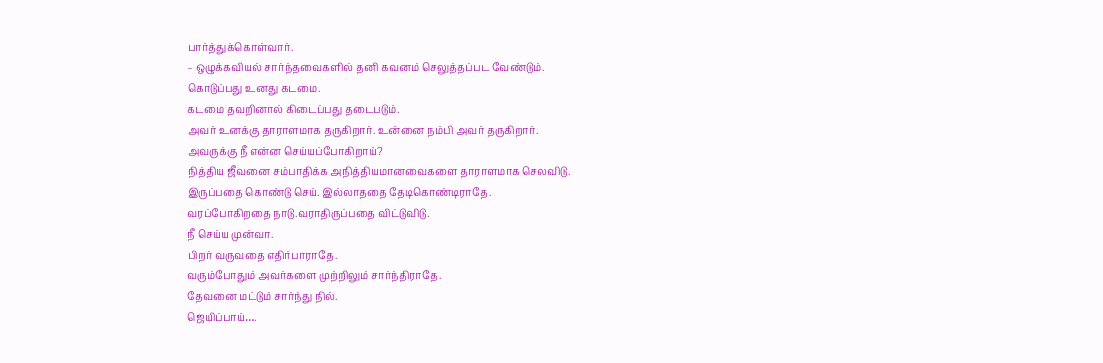பார்த்துக்கொள்வார்.
– ஒழுக்கவியல் சார்ந்தவைகளில் தனி கவனம் செலுத்தப்பட வேண்டும்.
கொடுப்பது உனது கடமை.
கடமை தவறினால் கிடைப்பது தடைபடும்.
அவர் உனக்கு தாராளமாக தருகிறார். உன்னை நம்பி அவர் தருகிறார்.
அவருக்கு நீ என்ன செய்யப்போகிறாய்?
நித்திய ஜீவனை சம்பாதிக்க அநித்தியமானவைகளை தாராளமாக செலவிடு.
இருப்பதை கொண்டு செய். இல்லாததை தேடிகொண்டிராதே.
வரப்போகிறதை நாடு.வராதிருப்பதை விட்டுவிடு.
நீ செய்ய முன்வா.
பிறர் வருவதை எதிர்பாராதே.
வரும்போதும் அவர்களை முற்றிலும் சார்ந்திராதே.
தேவனை மட்டும் சார்ந்து நில்.
ஜெயிப்பாய்….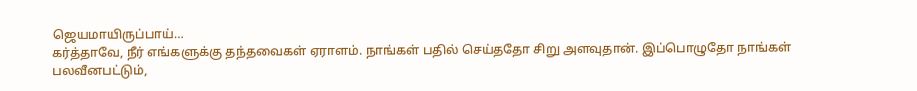ஜெயமாயிருப்பாய்…
கர்த்தாவே, நீர் எங்களுக்கு தந்தவைகள் ஏராளம். நாங்கள் பதில் செய்ததோ சிறு அளவுதான். இப்பொழுதோ நாங்கள் பலவீனபட்டும்,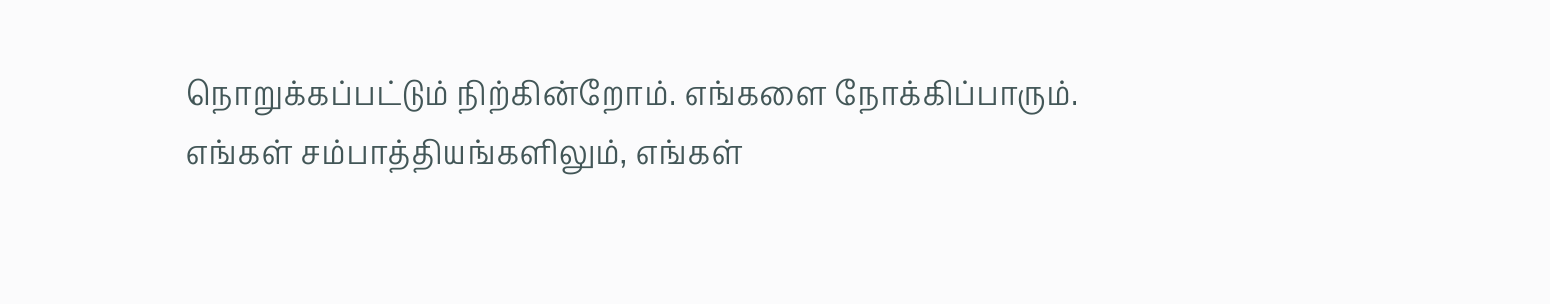நொறுக்கப்பட்டும் நிற்கின்றோம். எங்களை நோக்கிப்பாரும். எங்கள் சம்பாத்தியங்களிலும், எங்கள்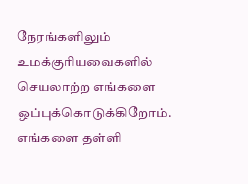நேரங்களிலும் உமக்குரியவைகளில் செயலாற்ற எங்களை ஒப்புக்கொடுக்கிறோம். எங்களை தள்ளி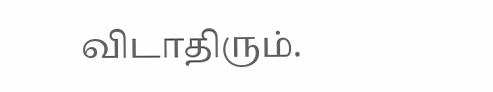விடாதிரும்.